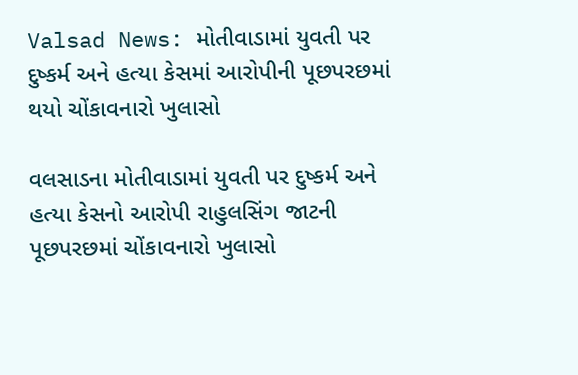Valsad News: મોતીવાડામાં યુવતી પર દુષ્કર્મ અને હત્યા કેસમાં આરોપીની પૂછપરછમાં થયો ચોંકાવનારો ખુલાસો

વલસાડના મોતીવાડામાં યુવતી પર દુષ્કર્મ અને હત્યા કેસનો આરોપી રાહુલસિંગ જાટની પૂછપરછમાં ચોંકાવનારો ખુલાસો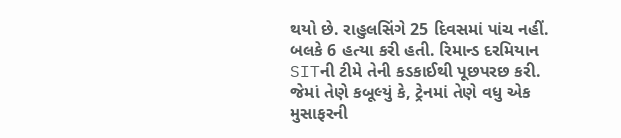થયો છે. રાહુલસિંગે 25 દિવસમાં પાંચ નહીં. બલકે 6 હત્યા કરી હતી. રિમાન્ડ દરમિયાન SITની ટીમે તેની કડકાઈથી પૂછપરછ કરી. જેમાં તેણે કબૂલ્યું કે, ટ્રેનમાં તેણે વધુ એક મુસાફરની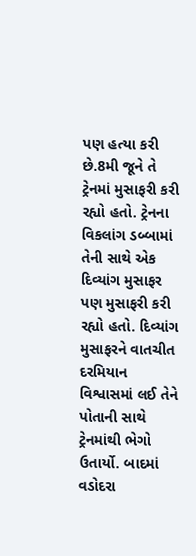પણ હત્યા કરી છે.8મી જૂને તે ટ્રેનમાં મુસાફરી કરી રહ્યો હતો. ટ્રેનના વિકલાંગ ડબ્બામાં તેની સાથે એક દિવ્યાંગ મુસાફર પણ મુસાફરી કરી રહ્યો હતો. દિવ્યાંગ મુસાફરને વાતચીત દરમિયાન વિશ્વાસમાં લઈ તેને પોતાની સાથે ટ્રેનમાંથી ભેગો ઉતાર્યો. બાદમાં વડોદરા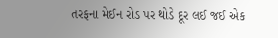તરફના મેઈન રોડ પર થોડે દૂર લઈ જઈ એક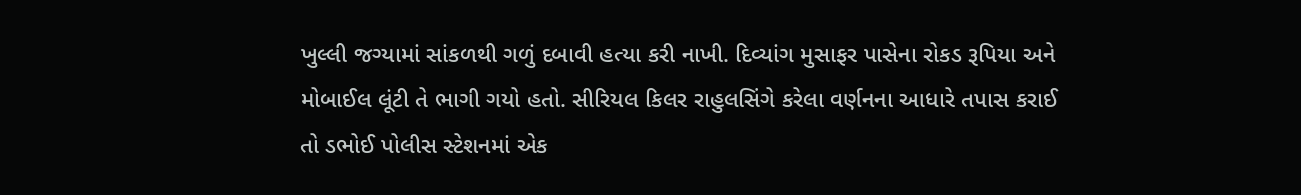ખુલ્લી જગ્યામાં સાંકળથી ગળું દબાવી હત્યા કરી નાખી. દિવ્યાંગ મુસાફર પાસેના રોકડ રૂપિયા અને મોબાઈલ લૂંટી તે ભાગી ગયો હતો. સીરિયલ કિલર રાહુલસિંગે કરેલા વર્ણનના આધારે તપાસ કરાઈ તો ડભોઈ પોલીસ સ્ટેશનમાં એક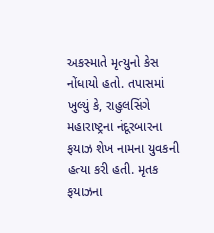અકસ્માતે મૃત્યુનો કેસ નોંધાયો હતો. તપાસમાં ખુલ્યું કે, રાહુલસિંગે મહારાષ્ટ્રના નંદૂરબારના ફયાઝ શેખ નામના યુવકની હત્યા કરી હતી. મૃતક ફયાઝના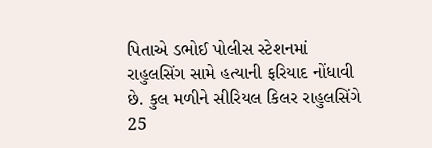પિતાએ ડભોઈ પોલીસ સ્ટેશનમાં રાહુલસિંગ સામે હત્યાની ફરિયાદ નોંધાવી છે. કુલ મળીને સીરિયલ કિલર રાહુલસિંગે 25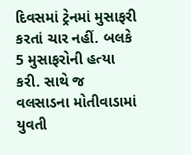દિવસમાં ટ્રેનમાં મુસાફરી કરતાં ચાર નહીં. બલકે 5 મુસાફરોની હત્યા કરી. સાથે જ વલસાડના મોતીવાડામાં યુવતી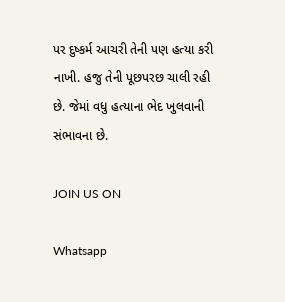પર દુષ્કર્મ આચરી તેની પણ હત્યા કરી નાખી. હજુ તેની પૂછપરછ ચાલી રહી છે. જેમાં વધુ હત્યાના ભેદ ખુલવાની સંભાવના છે.

JOIN US ON

Whatsapp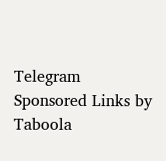Telegram
Sponsored Links by Taboola